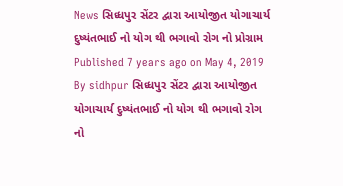News સિધ્ધપુર સેંટર દ્વારા આયોજીત યોગાચાર્ય દુષ્યંતભાઈ નો યોગ થી ભગાવો રોગ નો પ્રોગ્રામ Published 7 years ago on May 4, 2019 By sidhpur સિધ્ધપુર સેંટર દ્વારા આયોજીત યોગાચાર્ય દુષ્યંતભાઈ નો યોગ થી ભગાવો રોગ નો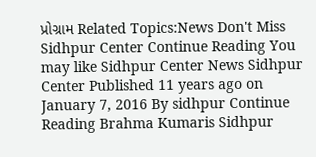પ્રોગ્રામ Related Topics:News Don't Miss Sidhpur Center Continue Reading You may like Sidhpur Center News Sidhpur Center Published 11 years ago on January 7, 2016 By sidhpur Continue Reading Brahma Kumaris Sidhpur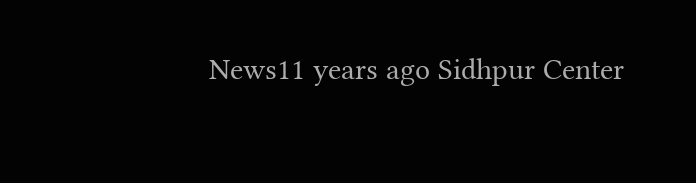News11 years ago Sidhpur Center